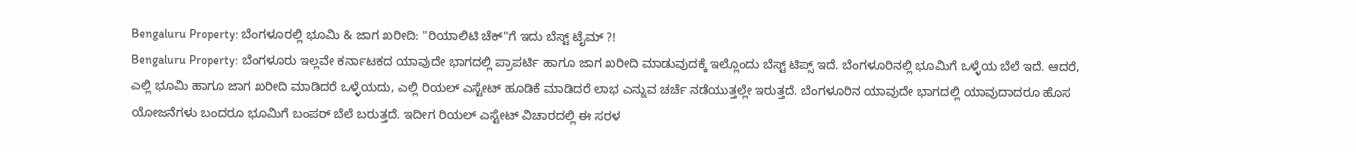Bengaluru Property: ಬೆಂಗಳೂರಲ್ಲಿ ಭೂಮಿ & ಜಾಗ ಖರೀದಿ: "ರಿಯಾಲಿಟಿ ಚೆಕ್"ಗೆ ಇದು ಬೆಸ್ಟ್ ಟೈಮ್ ?!
Bengaluru Property: ಬೆಂಗಳೂರು ಇಲ್ಲವೇ ಕರ್ನಾಟಕದ ಯಾವುದೇ ಭಾಗದಲ್ಲಿ ಪ್ರಾಪರ್ಟಿ ಹಾಗೂ ಜಾಗ ಖರೀದಿ ಮಾಡುವುದಕ್ಕೆ ಇಲ್ಲೊಂದು ಬೆಸ್ಟ್ ಟಿಪ್ಸ್ ಇದೆ. ಬೆಂಗಳೂರಿನಲ್ಲಿ ಭೂಮಿಗೆ ಒಳ್ಳೆಯ ಬೆಲೆ ಇದೆ. ಆದರೆ, ಎಲ್ಲಿ ಭೂಮಿ ಹಾಗೂ ಜಾಗ ಖರೀದಿ ಮಾಡಿದರೆ ಒಳ್ಳೆಯದು, ಎಲ್ಲಿ ರಿಯಲ್ ಎಸ್ಟೇಟ್ ಹೂಡಿಕೆ ಮಾಡಿದರೆ ಲಾಭ ಎನ್ನುವ ಚರ್ಚೆ ನಡೆಯುತ್ತಲ್ಲೇ ಇರುತ್ತದೆ. ಬೆಂಗಳೂರಿನ ಯಾವುದೇ ಭಾಗದಲ್ಲಿ ಯಾವುದಾದರೂ ಹೊಸ ಯೋಜನೆಗಳು ಬಂದರೂ ಭೂಮಿಗೆ ಬಂಪರ್ ಬೆಲೆ ಬರುತ್ತದೆ. ಇದೀಗ ರಿಯಲ್ ಎಸ್ಟೇಟ್ ವಿಚಾರದಲ್ಲಿ ಈ ಸರಳ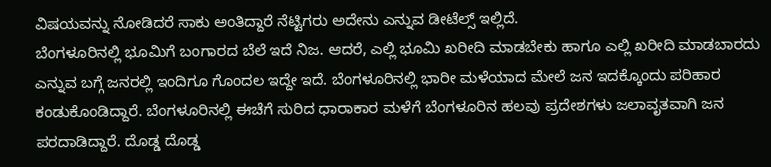ವಿಷಯವನ್ನು ನೋಡಿದರೆ ಸಾಕು ಅಂತಿದ್ದಾರೆ ನೆಟ್ಟಿಗರು ಅದೇನು ಎನ್ನುವ ಡೀಟೆಲ್ಸ್ ಇಲ್ಲಿದೆ.
ಬೆಂಗಳೂರಿನಲ್ಲಿ ಭೂಮಿಗೆ ಬಂಗಾರದ ಬೆಲೆ ಇದೆ ನಿಜ. ಆದರೆ, ಎಲ್ಲಿ ಭೂಮಿ ಖರೀದಿ ಮಾಡಬೇಕು ಹಾಗೂ ಎಲ್ಲಿ ಖರೀದಿ ಮಾಡಬಾರದು ಎನ್ನುವ ಬಗ್ಗೆ ಜನರಲ್ಲಿ ಇಂದಿಗೂ ಗೊಂದಲ ಇದ್ದೇ ಇದೆ. ಬೆಂಗಳೂರಿನಲ್ಲಿ ಭಾರೀ ಮಳೆಯಾದ ಮೇಲೆ ಜನ ಇದಕ್ಕೊಂದು ಪರಿಹಾರ ಕಂಡುಕೊಂಡಿದ್ದಾರೆ. ಬೆಂಗಳೂರಿನಲ್ಲಿ ಈಚೆಗೆ ಸುರಿದ ಧಾರಾಕಾರ ಮಳೆಗೆ ಬೆಂಗಳೂರಿನ ಹಲವು ಪ್ರದೇಶಗಳು ಜಲಾವೃತವಾಗಿ ಜನ ಪರದಾಡಿದ್ದಾರೆ. ದೊಡ್ಡ ದೊಡ್ಡ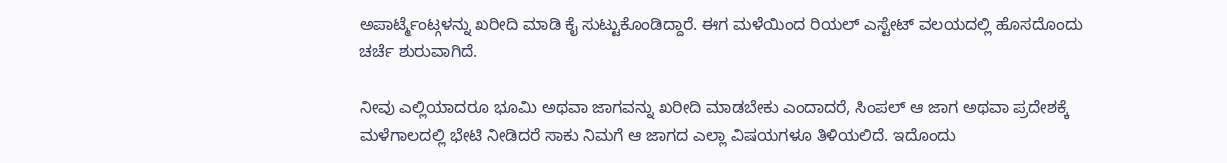ಅಪಾರ್ಟ್ಮೆಂಟ್ಗಳನ್ನು ಖರೀದಿ ಮಾಡಿ ಕೈ ಸುಟ್ಟುಕೊಂಡಿದ್ದಾರೆ. ಈಗ ಮಳೆಯಿಂದ ರಿಯಲ್ ಎಸ್ಟೇಟ್ ವಲಯದಲ್ಲಿ ಹೊಸದೊಂದು ಚರ್ಚೆ ಶುರುವಾಗಿದೆ.

ನೀವು ಎಲ್ಲಿಯಾದರೂ ಭೂಮಿ ಅಥವಾ ಜಾಗವನ್ನು ಖರೀದಿ ಮಾಡಬೇಕು ಎಂದಾದರೆ, ಸಿಂಪಲ್ ಆ ಜಾಗ ಅಥವಾ ಪ್ರದೇಶಕ್ಕೆ ಮಳೆಗಾಲದಲ್ಲಿ ಭೇಟಿ ನೀಡಿದರೆ ಸಾಕು ನಿಮಗೆ ಆ ಜಾಗದ ಎಲ್ಲಾ ವಿಷಯಗಳೂ ತಿಳಿಯಲಿದೆ. ಇದೊಂದು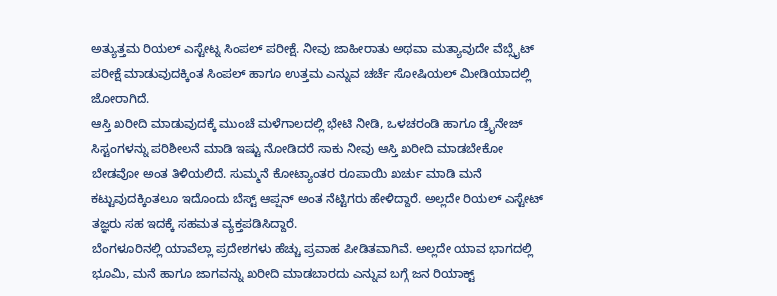ಅತ್ಯುತ್ತಮ ರಿಯಲ್ ಎಸ್ಟೇಟ್ನ ಸಿಂಪಲ್ ಪರೀಕ್ಷೆ. ನೀವು ಜಾಹೀರಾತು ಅಥವಾ ಮತ್ಯಾವುದೇ ವೆಬ್ಸೈಟ್ ಪರೀಕ್ಷೆ ಮಾಡುವುದಕ್ಕಿಂತ ಸಿಂಪಲ್ ಹಾಗೂ ಉತ್ತಮ ಎನ್ನುವ ಚರ್ಚೆ ಸೋಷಿಯಲ್ ಮೀಡಿಯಾದಲ್ಲಿ ಜೋರಾಗಿದೆ.
ಆಸ್ತಿ ಖರೀದಿ ಮಾಡುವುದಕ್ಕೆ ಮುಂಚೆ ಮಳೆಗಾಲದಲ್ಲಿ ಭೇಟಿ ನೀಡಿ, ಒಳಚರಂಡಿ ಹಾಗೂ ಡ್ರೈನೇಜ್ ಸಿಸ್ಟಂಗಳನ್ನು ಪರಿಶೀಲನೆ ಮಾಡಿ ಇಷ್ಟು ನೋಡಿದರೆ ಸಾಕು ನೀವು ಆಸ್ತಿ ಖರೀದಿ ಮಾಡಬೇಕೋ ಬೇಡವೋ ಅಂತ ತಿಳಿಯಲಿದೆ. ಸುಮ್ಮನೆ ಕೋಟ್ಯಾಂತರ ರೂಪಾಯಿ ಖರ್ಚು ಮಾಡಿ ಮನೆ ಕಟ್ಟುವುದಕ್ಕಿಂತಲೂ ಇದೊಂದು ಬೆಸ್ಟ್ ಆಪ್ಷನ್ ಅಂತ ನೆಟ್ಟಿಗರು ಹೇಳಿದ್ದಾರೆ. ಅಲ್ಲದೇ ರಿಯಲ್ ಎಸ್ಟೇಟ್ ತಜ್ಞರು ಸಹ ಇದಕ್ಕೆ ಸಹಮತ ವ್ಯಕ್ತಪಡಿಸಿದ್ದಾರೆ.
ಬೆಂಗಳೂರಿನಲ್ಲಿ ಯಾವೆಲ್ಲಾ ಪ್ರದೇಶಗಳು ಹೆಚ್ಚು ಪ್ರವಾಹ ಪೀಡಿತವಾಗಿವೆ. ಅಲ್ಲದೇ ಯಾವ ಭಾಗದಲ್ಲಿ ಭೂಮಿ, ಮನೆ ಹಾಗೂ ಜಾಗವನ್ನು ಖರೀದಿ ಮಾಡಬಾರದು ಎನ್ನುವ ಬಗ್ಗೆ ಜನ ರಿಯಾಕ್ಟ್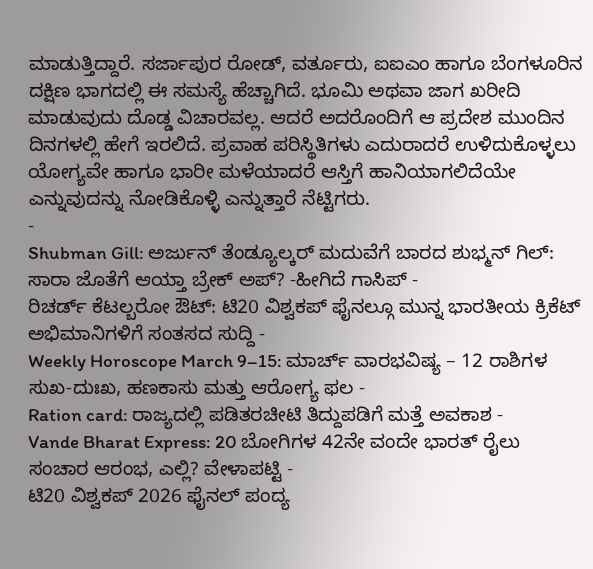ಮಾಡುತ್ತಿದ್ದಾರೆ. ಸರ್ಜಾಪುರ ರೋಡ್, ವರ್ತೂರು, ಐಐಎಂ ಹಾಗೂ ಬೆಂಗಳೂರಿನ ದಕ್ಷಿಣ ಭಾಗದಲ್ಲಿ ಈ ಸಮಸ್ಯೆ ಹೆಚ್ಚಾಗಿದೆ. ಭೂಮಿ ಅಥವಾ ಜಾಗ ಖರೀದಿ ಮಾಡುವುದು ದೊಡ್ಡ ವಿಚಾರವಲ್ಲ. ಆದರೆ ಅದರೊಂದಿಗೆ ಆ ಪ್ರದೇಶ ಮುಂದಿನ ದಿನಗಳಲ್ಲಿ ಹೇಗೆ ಇರಲಿದೆ. ಪ್ರವಾಹ ಪರಿಸ್ಥಿತಿಗಳು ಎದುರಾದರೆ ಉಳಿದುಕೊಳ್ಳಲು ಯೋಗ್ಯವೇ ಹಾಗೂ ಭಾರೀ ಮಳೆಯಾದರೆ ಆಸ್ತಿಗೆ ಹಾನಿಯಾಗಲಿದೆಯೇ ಎನ್ನುವುದನ್ನು ನೋಡಿಕೊಳ್ಳಿ ಎನ್ನುತ್ತಾರೆ ನೆಟ್ಟಿಗರು.
-
Shubman Gill: ಅರ್ಜುನ್ ತೆಂಡ್ಯೂಲ್ಕರ್ ಮದುವೆಗೆ ಬಾರದ ಶುಭ್ಮನ್ ಗಿಲ್: ಸಾರಾ ಜೊತೆಗೆ ಆಯ್ತಾ ಬ್ರೇಕ್ ಅಪ್? -ಹೀಗಿದೆ ಗಾಸಿಪ್ -
ರಿಚರ್ಡ್ ಕೆಟಲ್ಬರೋ ಔಟ್: ಟಿ20 ವಿಶ್ವಕಪ್ ಫೈನಲ್ಗೂ ಮುನ್ನ ಭಾರತೀಯ ಕ್ರಿಕೆಟ್ ಅಭಿಮಾನಿಗಳಿಗೆ ಸಂತಸದ ಸುದ್ದಿ -
Weekly Horoscope March 9–15: ಮಾರ್ಚ್ ವಾರಭವಿಷ್ಯ – 12 ರಾಶಿಗಳ ಸುಖ-ದುಃಖ, ಹಣಕಾಸು ಮತ್ತು ಆರೋಗ್ಯ ಫಲ -
Ration card: ರಾಜ್ಯದಲ್ಲಿ ಪಡಿತರಚೀಟಿ ತಿದ್ದುಪಡಿಗೆ ಮತ್ತೆ ಅವಕಾಶ -
Vande Bharat Express: 20 ಬೋಗಿಗಳ 42ನೇ ವಂದೇ ಭಾರತ್ ರೈಲು ಸಂಚಾರ ಆರಂಭ, ಎಲ್ಲಿ? ವೇಳಾಪಟ್ಟಿ -
ಟಿ20 ವಿಶ್ವಕಪ್ 2026 ಫೈನಲ್ ಪಂದ್ಯ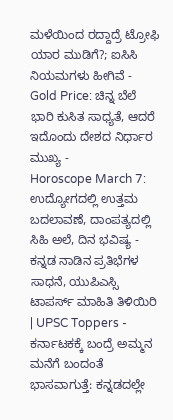ಮಳೆಯಿಂದ ರದ್ದಾದ್ರೆ ಟ್ರೋಫಿ ಯಾರ ಮುಡಿಗೆ?; ಐಸಿಸಿ ನಿಯಮಗಳು ಹೀಗಿವೆ -
Gold Price: ಚಿನ್ನ ಬೆಲೆ ಭಾರಿ ಕುಸಿತ ಸಾಧ್ಯತೆ, ಆದರೆ ಇದೊಂದು ದೇಶದ ನಿರ್ಧಾರ ಮುಖ್ಯ -
Horoscope March 7: ಉದ್ಯೋಗದಲ್ಲಿ ಉತ್ತಮ ಬದಲಾವಣೆ, ದಾಂಪತ್ಯದಲ್ಲಿ ಸಿಹಿ ಅಲೆ, ದಿನ ಭವಿಷ್ಯ -
ಕನ್ನಡ ನಾಡಿನ ಪ್ರತಿಭೆಗಳ ಸಾಧನೆ, ಯುಪಿಎಸ್ಸಿ ಟಾಪರ್ಸ್ ಮಾಹಿತಿ ತಿಳಿಯಿರಿ | UPSC Toppers -
ಕರ್ನಾಟಕಕ್ಕೆ ಬಂದ್ರೆ ಅಮ್ಮನ ಮನೆಗೆ ಬಂದಂತೆ ಭಾಸವಾಗುತ್ತೆ: ಕನ್ನಡದಲ್ಲೇ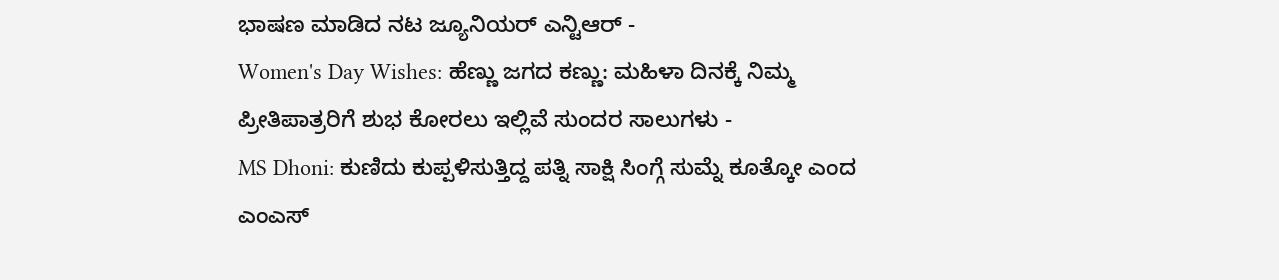ಭಾಷಣ ಮಾಡಿದ ನಟ ಜ್ಯೂನಿಯರ್ ಎನ್ಟಿಆರ್ -
Women's Day Wishes: ಹೆಣ್ಣು ಜಗದ ಕಣ್ಣು: ಮಹಿಳಾ ದಿನಕ್ಕೆ ನಿಮ್ಮ ಪ್ರೀತಿಪಾತ್ರರಿಗೆ ಶುಭ ಕೋರಲು ಇಲ್ಲಿವೆ ಸುಂದರ ಸಾಲುಗಳು -
MS Dhoni: ಕುಣಿದು ಕುಪ್ಪಳಿಸುತ್ತಿದ್ದ ಪತ್ನಿ ಸಾಕ್ಷಿ ಸಿಂಗ್ಗೆ ಸುಮ್ನೆ ಕೂತ್ಕೋ ಎಂದ ಎಂಎಸ್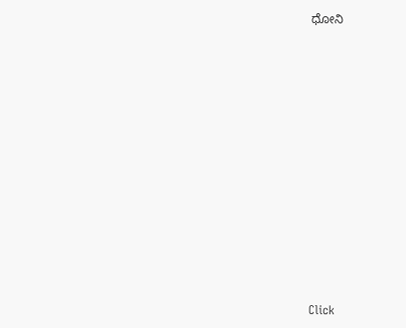ಧೋನಿ












Click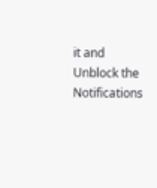it and Unblock the Notifications